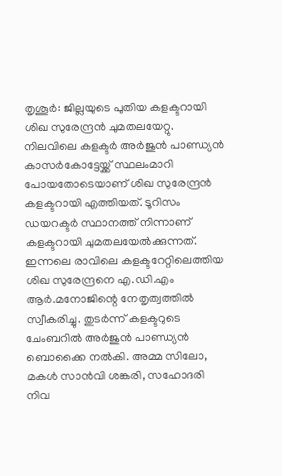തൃശൂർ: ജില്ലയുടെ പുതിയ കളക്ടറായി ശിഖ സുരേന്ദ്രൻ ചുമതലയേറ്റു. നിലവിലെ കളക്ടർ അർജുൻ പാണ്ഡ്യൻ കാസർകോട്ടേയ്ക്ക് സ്ഥലംമാറി പോയതോടെയാണ് ശിഖ സുരേന്ദ്രൻ കളക്ടറായി എത്തിയത്. ടൂറിസം ഡയറക്ടർ സ്ഥാനത്ത് നിന്നാണ് കളക്ടറായി ചുമതലയേൽക്കുന്നത്. ഇന്നലെ രാവിലെ കളക്ടറേറ്റിലെത്തിയ ശിഖ സുരേന്ദ്രനെ എ.ഡി.എം ആർ.മനോജിന്റെ നേതൃത്വത്തിൽ സ്വീകരിച്ചു. തുടർന്ന് കളക്ടറുടെ ചേംബറിൽ അർജുൻ പാണ്ഡ്യൻ ബൊക്കൈ നൽകി. അമ്മ സിലോ, മകൾ സാൻവി ശങ്കരി, സഹോദരി നിവ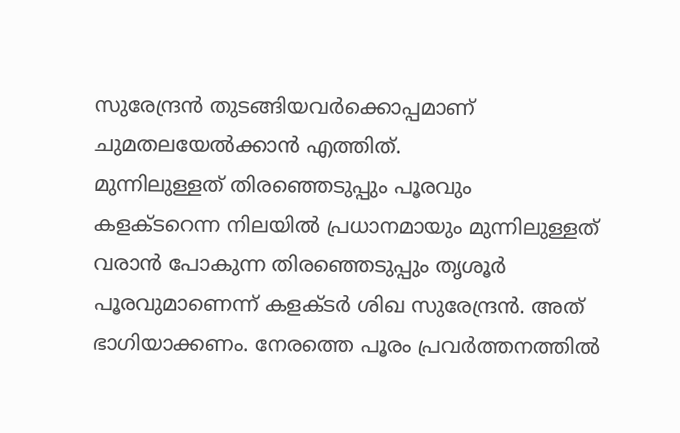സുരേന്ദ്രൻ തുടങ്ങിയവർക്കൊപ്പമാണ് ചുമതലയേൽക്കാൻ എത്തിത്.
മുന്നിലുള്ളത് തിരഞ്ഞെടുപ്പും പൂരവും
കളക്ടറെന്ന നിലയിൽ പ്രധാനമായും മുന്നിലുള്ളത് വരാൻ പോകുന്ന തിരഞ്ഞെടുപ്പും തൃശൂർ പൂരവുമാണെന്ന് കളക്ടർ ശിഖ സുരേന്ദ്രൻ. അത് ഭാഗിയാക്കണം. നേരത്തെ പൂരം പ്രവർത്തനത്തിൽ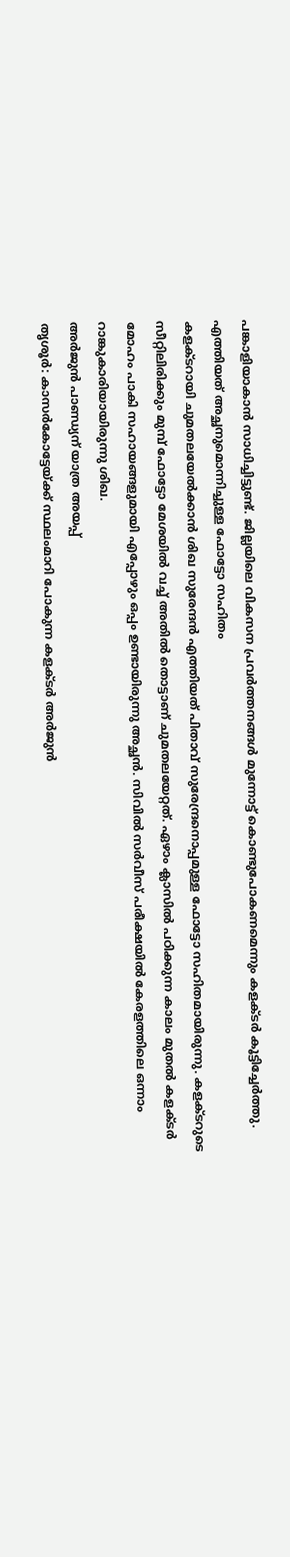പങ്കാളിയാകാൻ സാധിച്ചിട്ടുണ്ട്. ജില്ലയിലെ വികസന പ്രവർത്തനങ്ങൾ മുന്നോട്ട് കൊണ്ടുപോകണമെന്നും കളക്ടർ കൂട്ടിച്ചേർത്തു.
എത്തിയത് അച്ഛനുമൊന്നിച്ചുള്ള ഫോട്ടോ സഹിതം
കളക്ടറായി ചുമതലയേൽക്കാൻ ശിഖ സുരേന്ദൻ എത്തിയത് പിതാവ് സുരേന്ദ്രനൊപ്പമുള്ള ഫോട്ടോ സഹിതമായിരുന്നു. കളക്ടറുടെ സീറ്റിലിരിക്കും മുമ്പ് ഫോട്ടോ മേശയിൽ വച്ച് അതിൽ തൊട്ടാണ് ചുമതലയേറ്റത്. ഏഴാം ക്ലാസിൽ പഠിക്കുന്ന കാലം മുതൽ കളക്ടർ മോഹം പാകി സഹായങ്ങളുമായി എപ്പോഴും ഒപ്പം ഉണ്ടായിരുന്നു അച്ഛൻ. സിവിൽ സർവീസ് പരീക്ഷയിൽ കേരളത്തിലെ ഒന്നാം റാങ്കുകാരിയായിരുന്നു ശിഖ.
അർജുൻ പാണ്ഡ്യന് യാത്ര അയപ്പ്
തൃശൂർ: കാസർകോട്ടേയ്ക്ക് സ്ഥലംമാറി പോകുന്ന കളക്ടർ അർജുൻ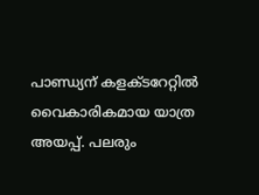പാണ്ഡ്യന് കളക്ടറേറ്റിൽ വൈകാരികമായ യാത്ര അയപ്പ്. പലരും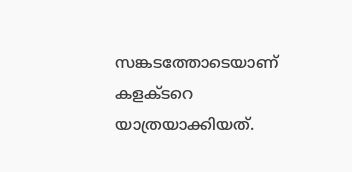സങ്കടത്തോടെയാണ് കളക്ടറെ യാത്രയാക്കിയത്.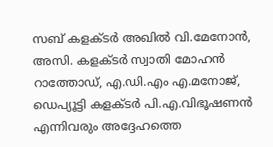സബ് കളക്ടർ അഖിൽ വി.മേനോൻ, അസി. കളക്ടർ സ്വാതി മോഹൻ റാത്തോഡ്, എ.ഡി.എം എ.മനോജ്, ഡെപ്യൂട്ടി കളക്ടർ പി.എ.വിഭൂഷണൻ എന്നിവരും അദ്ദേഹത്തെ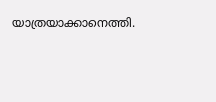യാത്രയാക്കാനെത്തി.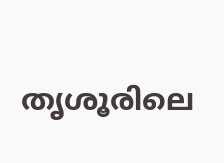തൃശൂരിലെ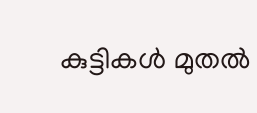കുട്ടികൾ മുതൽ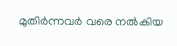മുതിർന്നവർ വരെ നൽകിയ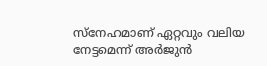സ്നേഹമാണ് ഏറ്റവും വലിയ നേട്ടമെന്ന് അർജുൻ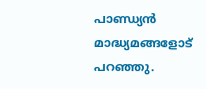പാണ്ഡ്യൻ മാദ്ധ്യമങ്ങളോട് പറഞ്ഞു.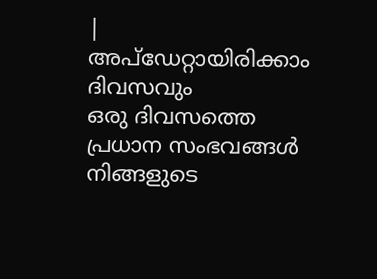|
അപ്ഡേറ്റായിരിക്കാം ദിവസവും
ഒരു ദിവസത്തെ പ്രധാന സംഭവങ്ങൾ നിങ്ങളുടെ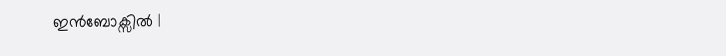ഇൻബോക്സിൽ |